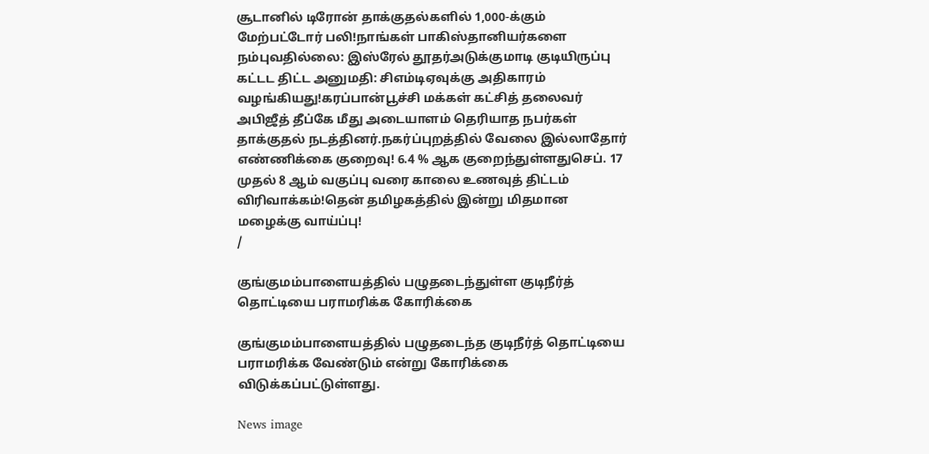சூடானில் டிரோன் தாக்குதல்களில் 1,000-க்கும் மேற்பட்டோர் பலி!நாங்கள் பாகிஸ்தானியர்களை நம்புவதில்லை: இஸ்ரேல் தூதர்அடுக்குமாடி குடியிருப்பு கட்டட திட்ட அனுமதி: சிஎம்டிஏவுக்கு அதிகாரம் வழங்கியது!கரப்பான்பூச்சி மக்கள் கட்சித் தலைவர் அபிஜீத் தீப்கே மீது அடையாளம் தெரியாத நபர்கள் தாக்குதல் நடத்தினர்.நகர்ப்புறத்தில் வேலை இல்லாதோர் எண்ணிக்கை குறைவு! 6.4 % ஆக குறைந்துள்ளதுசெப். 17 முதல் 8 ஆம் வகுப்பு வரை காலை உணவுத் திட்டம் விரிவாக்கம்!தென் தமிழகத்தில் இன்று மிதமான மழைக்கு வாய்ப்பு!
/

குங்குமம்பாளையத்தில் பழுதடைந்துள்ள குடிநீர்த் தொட்டியை பராமரிக்க கோரிக்கை

குங்குமம்பாளையத்தில் பழுதடைந்த குடிநீர்த் தொட்டியை பராமரிக்க வேண்டும் என்று கோரிக்கை விடுக்கப்பட்டுள்ளது.

News image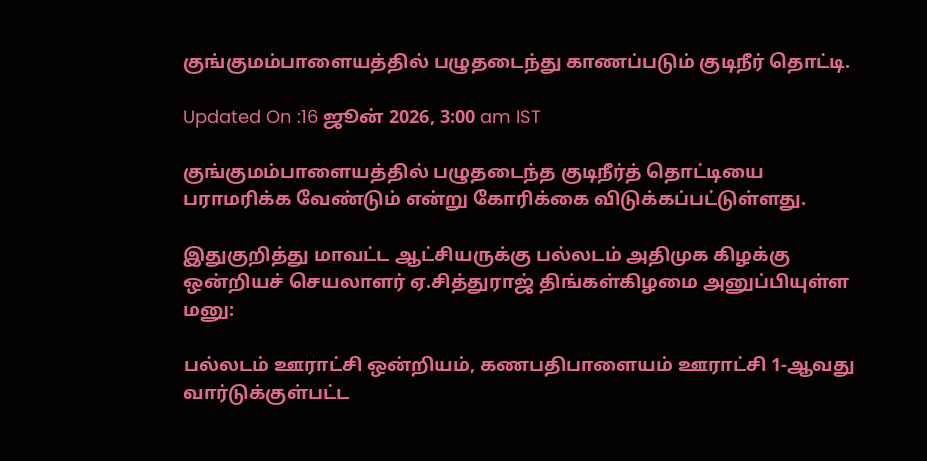குங்குமம்பாளையத்தில் பழுதடைந்து காணப்படும் குடிநீர் தொட்டி.

Updated On :16 ஜூன் 2026, 3:00 am IST

குங்குமம்பாளையத்தில் பழுதடைந்த குடிநீர்த் தொட்டியை பராமரிக்க வேண்டும் என்று கோரிக்கை விடுக்கப்பட்டுள்ளது.

இதுகுறித்து மாவட்ட ஆட்சியருக்கு பல்லடம் அதிமுக கிழக்கு ஒன்றியச் செயலாளர் ஏ.சித்துராஜ் திங்கள்கிழமை அனுப்பியுள்ள மனு:

பல்லடம் ஊராட்சி ஒன்றியம், கணபதிபாளையம் ஊராட்சி 1-ஆவது வார்டுக்குள்பட்ட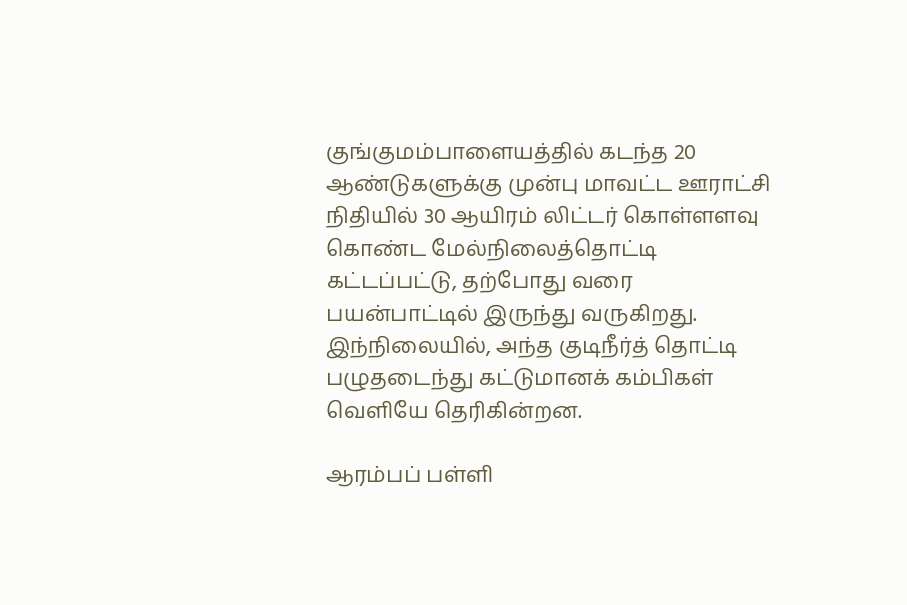குங்குமம்பாளையத்தில் கடந்த 20 ஆண்டுகளுக்கு முன்பு மாவட்ட ஊராட்சி நிதியில் 30 ஆயிரம் லிட்டர் கொள்ளளவு கொண்ட மேல்நிலைத்தொட்டி கட்டப்பட்டு, தற்போது வரை பயன்பாட்டில் இருந்து வருகிறது. இந்நிலையில், அந்த குடிநீர்த் தொட்டி பழுதடைந்து கட்டுமானக் கம்பிகள் வெளியே தெரிகின்றன.

ஆரம்பப் பள்ளி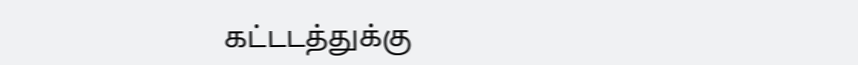கட்டடத்துக்கு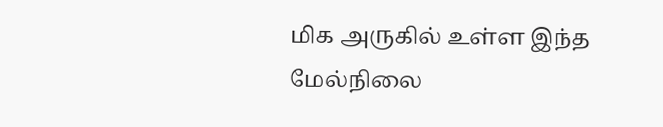மிக அருகில் உள்ள இந்த மேல்நிலை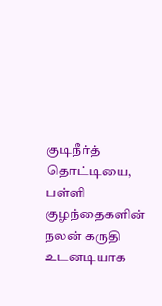குடிநீர்த் தொட்டியை, பள்ளி குழந்தைகளின் நலன் கருதி உடனடியாக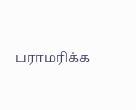பராமரிக்க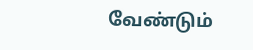வேண்டும்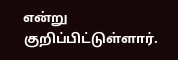என்று குறிப்பிட்டுள்ளார்.